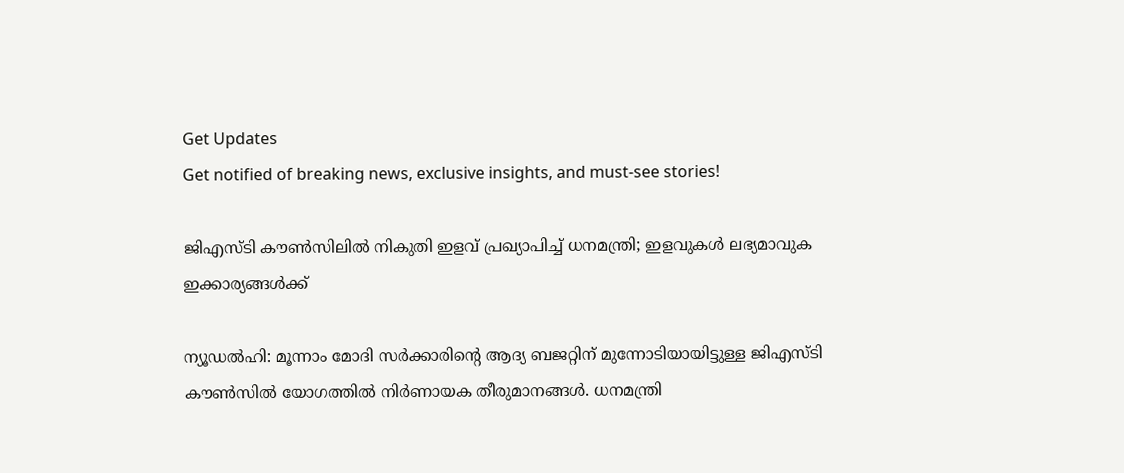Get Updates
Get notified of breaking news, exclusive insights, and must-see stories!

ജിഎസ്ടി കൗണ്‍സിലില്‍ നികുതി ഇളവ് പ്രഖ്യാപിച്ച് ധനമന്ത്രി; ഇളവുകള്‍ ലഭ്യമാവുക ഇക്കാര്യങ്ങള്‍ക്ക്

ന്യൂഡല്‍ഹി: മൂന്നാം മോദി സര്‍ക്കാരിന്റെ ആദ്യ ബജറ്റിന് മുന്നോടിയായിട്ടുള്ള ജിഎസ്ടി കൗണ്‍സില്‍ യോഗത്തില്‍ നിര്‍ണായക തീരുമാനങ്ങള്‍. ധനമന്ത്രി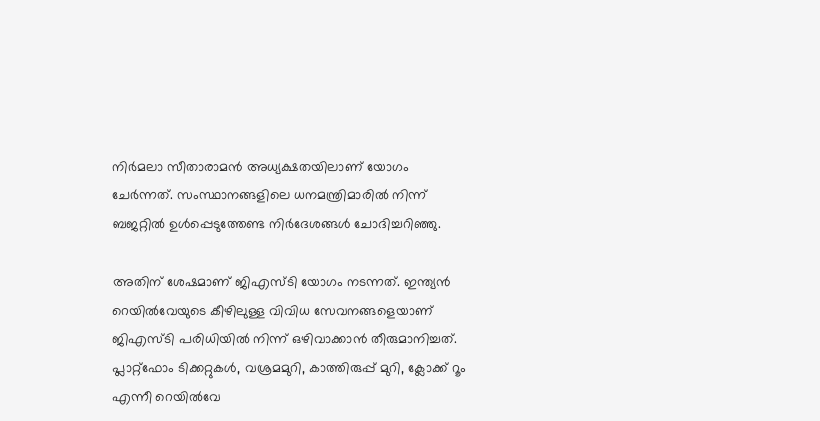നിര്‍മലാ സീതാരാമന്‍ അധ്യക്ഷതയിലാണ് യോഗം ചേര്‍ന്നത്. സംസ്ഥാനങ്ങളിലെ ധനമന്ത്രിമാരില്‍ നിന്ന് ബജറ്റില്‍ ഉള്‍പ്പെടുത്തേണ്ട നിര്‍ദേശങ്ങള്‍ ചോദിച്ചറിഞ്ഞു.

അതിന് ശേഷമാണ് ജിഎസ്ടി യോഗം നടന്നത്. ഇന്ത്യന്‍ റെയില്‍വേയുടെ കീഴിലുള്ള വിവിധ സേവനങ്ങളെയാണ് ജിഎസ്ടി പരിധിയില്‍ നിന്ന് ഒഴിവാക്കാന്‍ തീരുമാനിച്ചത്. പ്ലാറ്റ്‌ഫോം ടിക്കറ്റുകള്‍, വശ്രമമുറി, കാത്തിരുപ്പ് മുറി, ക്ലോക്ക് റൂം എന്നീ റെയില്‍വേ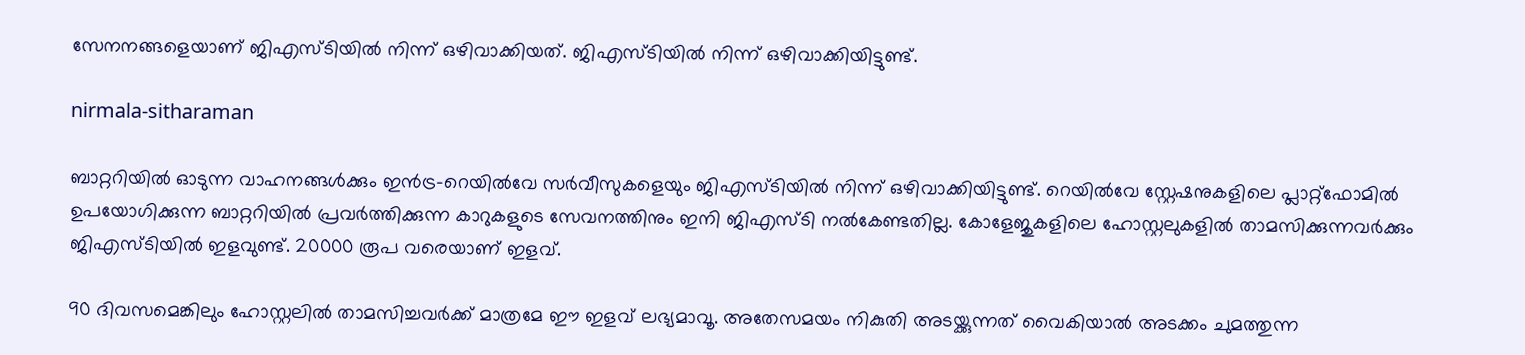സേനനങ്ങളെയാണ് ജിഎസ്ടിയില്‍ നിന്ന് ഒഴിവാക്കിയത്. ജിഎസ്ടിയില്‍ നിന്ന് ഒഴിവാക്കിയിട്ടുണ്ട്.

nirmala-sitharaman

ബാറ്ററിയില്‍ ഓടുന്ന വാഹനങ്ങള്‍ക്കും ഇന്‍ട്ര-റെയില്‍വേ സര്‍വീസുകളെയും ജിഎസ്ടിയില്‍ നിന്ന് ഒഴിവാക്കിയിട്ടുണ്ട്. റെയില്‍വേ സ്റ്റേഷനുകളിലെ പ്ലാറ്റ്‌ഫോമില്‍ ഉപയോഗിക്കുന്ന ബാറ്ററിയില്‍ പ്രവര്‍ത്തിക്കുന്ന കാറുകളുടെ സേവനത്തിനും ഇനി ജിഎസ്ടി നല്‍കേണ്ടതില്ല. കോളേജുകളിലെ ഹോസ്റ്റലുകളില്‍ താമസിക്കുന്നവര്‍ക്കും ജിഎസ്ടിയില്‍ ഇളവുണ്ട്. 20000 രൂപ വരെയാണ് ഇളവ്.

90 ദിവസമെങ്കിലും ഹോസ്റ്റലില്‍ താമസിച്ചവര്‍ക്ക് മാത്രമേ ഈ ഇളവ് ലഭ്യമാവൂ. അതേസമയം നികുതി അടയ്ക്കുന്നത് വൈകിയാല്‍ അടക്കം ചുമത്തുന്ന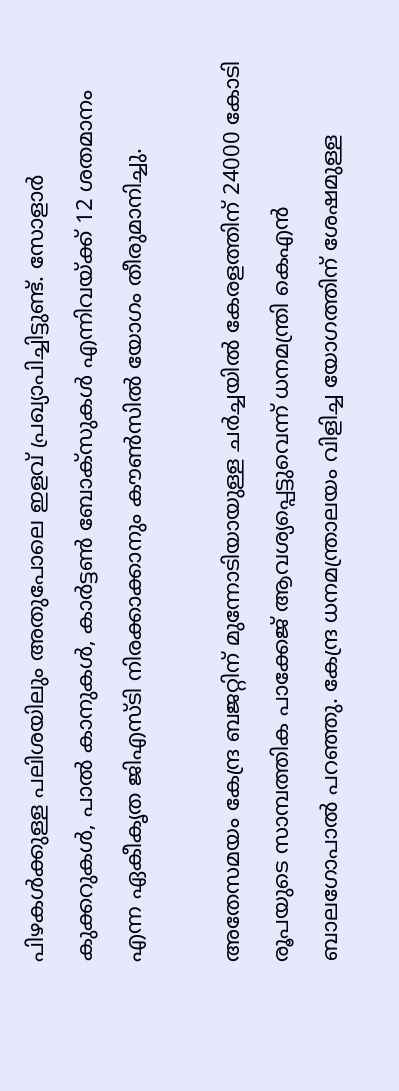പിഴകള്‍ക്കുള്ള പലിശയിലും അതുപോലെ ഇളവ് പ്രഖ്യാപിച്ചിട്ടുണ്ട്. സോളാര്‍ കുക്കറുകള്‍, പാല്‍ കാനുകള്‍, കാര്‍ട്ടണ്‍ ബോക്‌സുകള്‍ എന്നിവയ്ക്ക് 12 ശതമാനം എന്ന ഏകീകൃത ജിഎസ്ടി നിരക്കാക്കാനും കൗണ്‍സില്‍ യോഗം തീരുമാനിച്ചു.

അതേസമയം കേന്ദ്ര ബജറ്റിന് മുന്നോടിയായുള്ള ചര്‍ച്ചയില്‍ കേരളത്തിന് 24000 കോടി രൂപയുടെ സാമ്പത്തിക പാക്കേജ് ആവശ്യപ്പെട്ടുവെന്ന് ധനമന്ത്രി കെഎന്‍ ബാലഗോപാല്‍ പറഞ്ഞു. കേന്ദ്ര ധനമന്ത്രാലയം വിളിച്ച യോഗത്തിന് ശേഷമുള്ള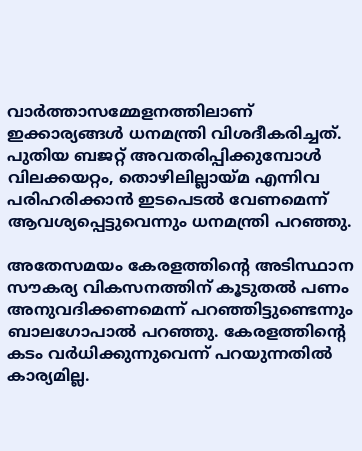വാര്‍ത്താസമ്മേളനത്തിലാണ് ഇക്കാര്യങ്ങള്‍ ധനമന്ത്രി വിശദീകരിച്ചത്. പുതിയ ബജറ്റ് അവതരിപ്പിക്കുമ്പോള്‍ വിലക്കയറ്റം, തൊഴിലില്ലായ്മ എന്നിവ പരിഹരിക്കാന്‍ ഇടപെടല്‍ വേണമെന്ന് ആവശ്യപ്പെട്ടുവെന്നും ധനമന്ത്രി പറഞ്ഞു.

അതേസമയം കേരളത്തിന്റെ അടിസ്ഥാന സൗകര്യ വികസനത്തിന് കൂടുതല്‍ പണം അനുവദിക്കണമെന്ന് പറഞ്ഞിട്ടുണ്ടെന്നും ബാലഗോപാല്‍ പറഞ്ഞു. കേരളത്തിന്റെ കടം വര്‍ധിക്കുന്നുവെന്ന് പറയുന്നതില്‍ കാര്യമില്ല.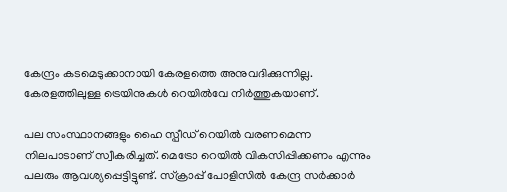കേന്ദ്രം കടമെടുക്കാനായി കേരളത്തെ അനുവദിക്കുന്നില്ല. കേരളത്തിലുള്ള ട്രെയിനുകള്‍ റെയില്‍വേ നിര്‍ത്തുകയാണ്.

പല സംസ്ഥാനങ്ങളും ഹൈ സ്പീഡ് റെയില്‍ വരണമെന്ന നിലപാടാണ് സ്വീകരിച്ചത്. മെട്രോ റെയില്‍ വികസിപ്പിക്കണം എന്നും പലരും ആവശ്യപ്പെട്ടിട്ടുണ്ട്. സ്‌ക്രാപ്പ് പോളിസില്‍ കേന്ദ്ര സര്‍ക്കാര്‍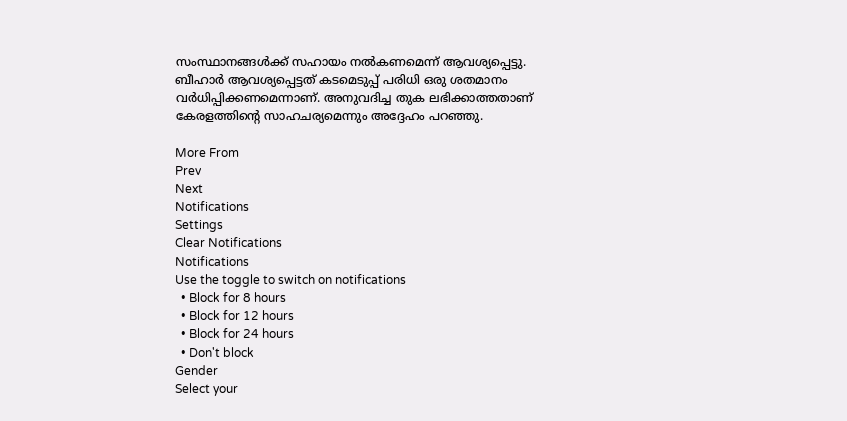സംസ്ഥാനങ്ങള്‍ക്ക് സഹായം നല്‍കണമെന്ന് ആവശ്യപ്പെട്ടു. ബീഹാര്‍ ആവശ്യപ്പെട്ടത് കടമെടുപ്പ് പരിധി ഒരു ശതമാനം വര്‍ധിപ്പിക്കണമെന്നാണ്. അനുവദിച്ച തുക ലഭിക്കാത്തതാണ് കേരളത്തിന്റെ സാഹചര്യമെന്നും അദ്ദേഹം പറഞ്ഞു.

More From
Prev
Next
Notifications
Settings
Clear Notifications
Notifications
Use the toggle to switch on notifications
  • Block for 8 hours
  • Block for 12 hours
  • Block for 24 hours
  • Don't block
Gender
Select your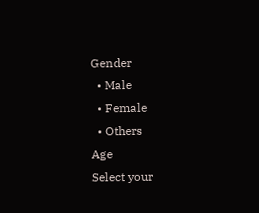Gender
  • Male
  • Female
  • Others
Age
Select your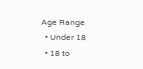Age Range
  • Under 18
  • 18 to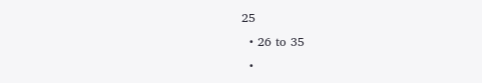25
  • 26 to 35
  •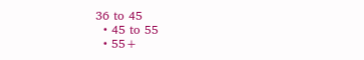36 to 45
  • 45 to 55
  • 55+